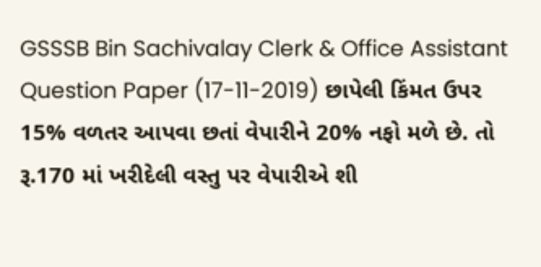GSSSB Bin Sachivalay Clerk & Office Assistant Question Paper (17-11-2019) છાપેલી કિંમત ઉપર 15% વળતર આપવા છતાં વેપારીને 20% નફો મળે છે. તો રૂ.170 માં ખરીદેલી વસ્તુ પર વેપારીએ શી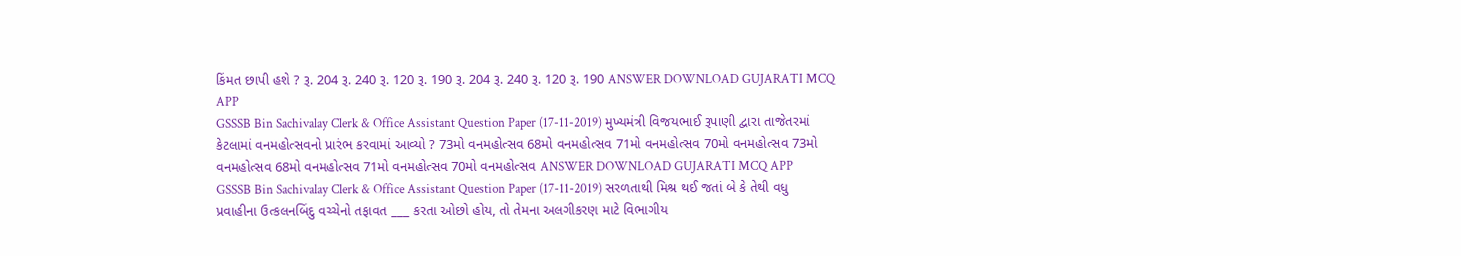કિંમત છાપી હશે ? રૂ. 204 રૂ. 240 રૂ. 120 રૂ. 190 રૂ. 204 રૂ. 240 રૂ. 120 રૂ. 190 ANSWER DOWNLOAD GUJARATI MCQ APP
GSSSB Bin Sachivalay Clerk & Office Assistant Question Paper (17-11-2019) મુખ્યમંત્રી વિજયભાઈ રૂપાણી દ્વારા તાજેતરમાં કેટલામાં વનમહોત્સવનો પ્રારંભ કરવામાં આવ્યો ? 73મો વનમહોત્સવ 68મો વનમહોત્સવ 71મો વનમહોત્સવ 70મો વનમહોત્સવ 73મો વનમહોત્સવ 68મો વનમહોત્સવ 71મો વનમહોત્સવ 70મો વનમહોત્સવ ANSWER DOWNLOAD GUJARATI MCQ APP
GSSSB Bin Sachivalay Clerk & Office Assistant Question Paper (17-11-2019) સરળતાથી મિશ્ર થઈ જતાં બે કે તેથી વધુ પ્રવાહીના ઉત્કલનબિંદુ વચ્ચેનો તફાવત ___ કરતા ઓછો હોય, તો તેમના અલગીકરણ માટે વિભાગીય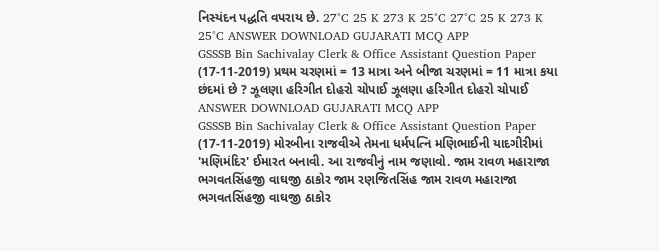નિસ્યંદન પદ્ધતિ વપરાય છે. 27°C 25 K 273 K 25°C 27°C 25 K 273 K 25°C ANSWER DOWNLOAD GUJARATI MCQ APP
GSSSB Bin Sachivalay Clerk & Office Assistant Question Paper (17-11-2019) પ્રથમ ચરણમાં = 13 માત્રા અને બીજા ચરણમાં = 11 માત્રા કયા છંદમાં છે ? ઝૂલણા હરિગીત દોહરો ચોપાઈ ઝૂલણા હરિગીત દોહરો ચોપાઈ ANSWER DOWNLOAD GUJARATI MCQ APP
GSSSB Bin Sachivalay Clerk & Office Assistant Question Paper (17-11-2019) મોરબીના રાજવીએ તેમના ધર્મપત્નિ મણિભાઈની યાદગીરીમાં 'મણિમંદિર' ઈમારત બનાવી. આ રાજવીનું નામ જણાવો. જામ રાવળ મહારાજા ભગવતસિંહજી વાઘજી ઠાકોર જામ રણજિતસિંહ જામ રાવળ મહારાજા ભગવતસિંહજી વાઘજી ઠાકોર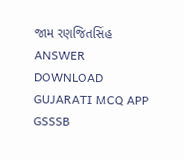જામ રણજિતસિંહ ANSWER DOWNLOAD GUJARATI MCQ APP
GSSSB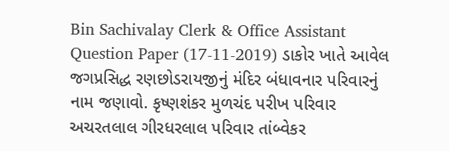Bin Sachivalay Clerk & Office Assistant Question Paper (17-11-2019) ડાકોર ખાતે આવેલ જગપ્રસિદ્ધ રણછોડરાયજીનું મંદિર બંધાવનાર પરિવારનું નામ જણાવો. કૃષ્ણશંકર મુળચંદ પરીખ પરિવાર અચરતલાલ ગીરધરલાલ પરિવાર તાંબ્વેકર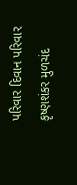પરિવાર દિવાન પરિવાર કૃષ્ણશંકર મુળચંદ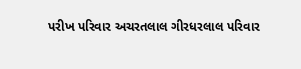પરીખ પરિવાર અચરતલાલ ગીરધરલાલ પરિવાર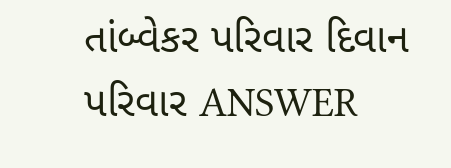તાંબ્વેકર પરિવાર દિવાન પરિવાર ANSWER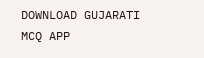DOWNLOAD GUJARATI MCQ APP